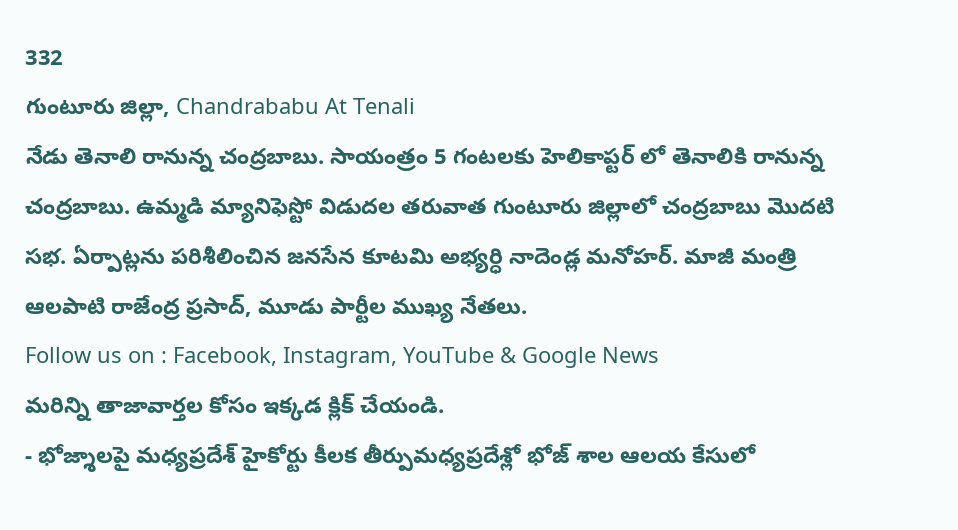332
గుంటూరు జిల్లా, Chandrababu At Tenali
నేడు తెనాలి రానున్న చంద్రబాబు. సాయంత్రం 5 గంటలకు హెలికాప్టర్ లో తెనాలికి రానున్న చంద్రబాబు. ఉమ్మడి మ్యానిఫెస్టో విడుదల తరువాత గుంటూరు జిల్లాలో చంద్రబాబు మొదటి సభ. ఏర్పాట్లను పరిశీలించిన జనసేన కూటమి అభ్యర్ధి నాదెండ్ల మనోహర్. మాజీ మంత్రి ఆలపాటి రాజేంద్ర ప్రసాద్, మూడు పార్టీల ముఖ్య నేతలు.
Follow us on : Facebook, Instagram, YouTube & Google News
మరిన్ని తాజావార్తల కోసం ఇక్కడ క్లిక్ చేయండి.
- భోజ్శాలపై మధ్యప్రదేశ్ హైకోర్టు కీలక తీర్పుమధ్యప్రదేశ్లో భోజ్ శాల ఆలయ కేసులో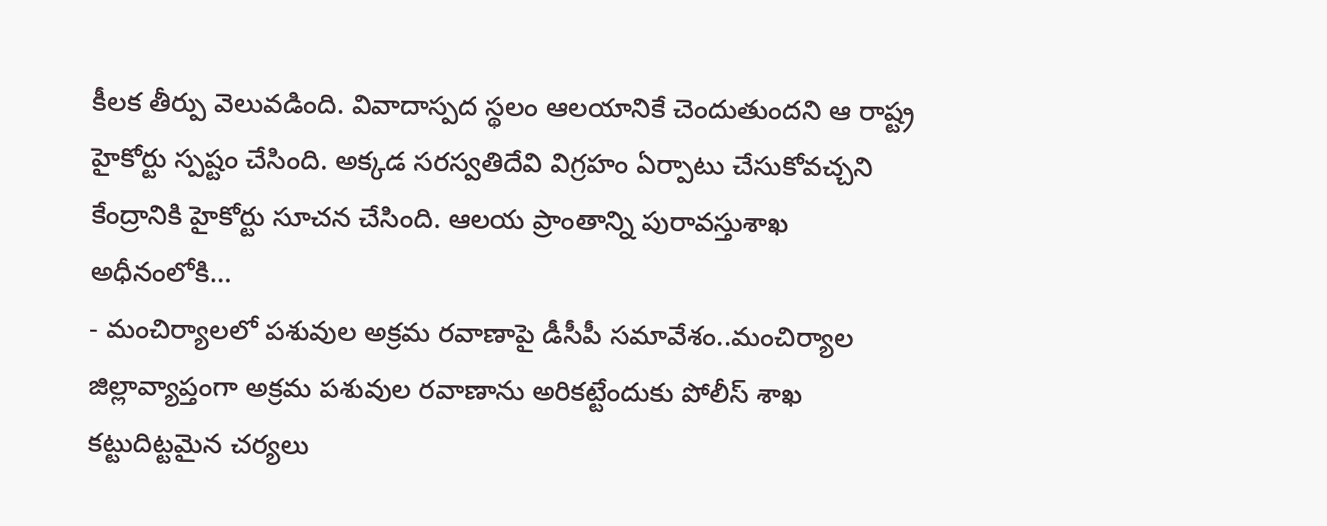కీలక తీర్పు వెలువడింది. వివాదాస్పద స్థలం ఆలయానికే చెందుతుందని ఆ రాష్ట్ర హైకోర్టు స్పష్టం చేసింది. అక్కడ సరస్వతిదేవి విగ్రహం ఏర్పాటు చేసుకోవచ్చని కేంద్రానికి హైకోర్టు సూచన చేసింది. ఆలయ ప్రాంతాన్ని పురావస్తుశాఖ అధీనంలోకి…
- మంచిర్యాలలో పశువుల అక్రమ రవాణాపై డీసీపీ సమావేశం..మంచిర్యాల జిల్లావ్యాప్తంగా అక్రమ పశువుల రవాణాను అరికట్టేందుకు పోలీస్ శాఖ కట్టుదిట్టమైన చర్యలు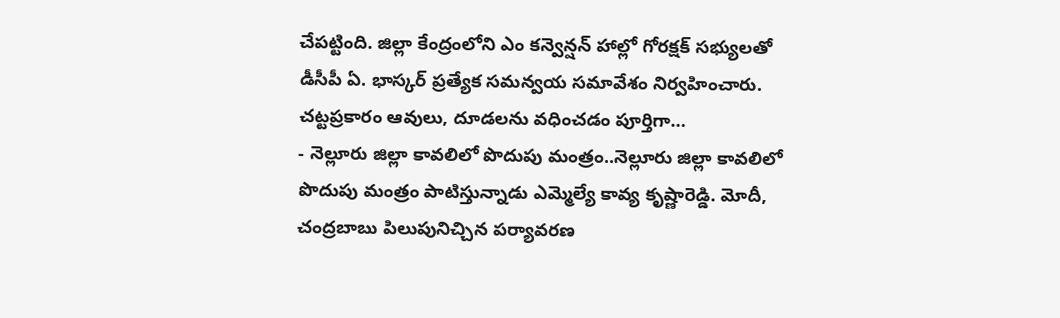చేపట్టింది. జిల్లా కేంద్రంలోని ఎం కన్వెన్షన్ హాల్లో గోరక్షక్ సభ్యులతో డీసీపీ ఏ. భాస్కర్ ప్రత్యేక సమన్వయ సమావేశం నిర్వహించారు. చట్టప్రకారం ఆవులు, దూడలను వధించడం పూర్తిగా…
- నెల్లూరు జిల్లా కావలిలో పొదుపు మంత్రం..నెల్లూరు జిల్లా కావలిలో పొదుపు మంత్రం పాటిస్తున్నాడు ఎమ్మెల్యే కావ్య కృష్ణారెడ్డి. మోదీ, చంద్రబాబు పిలుపునిచ్చిన పర్యావరణ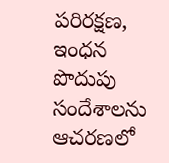పరిరక్షణ, ఇంధన పొదుపు సందేశాలను ఆచరణలో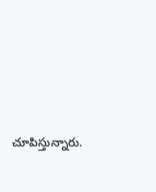చూపిస్తున్నారు.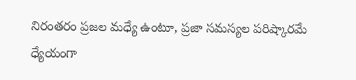నిరంతరం ప్రజల మధ్యే ఉంటూ, ప్రజా సమస్యల పరిష్కారమే ధ్యేయంగా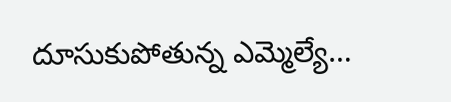దూసుకుపోతున్న ఎమ్మెల్యే…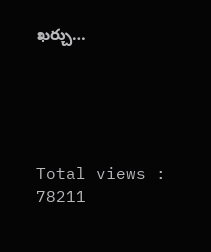ఖర్చు…





Total views : 78211